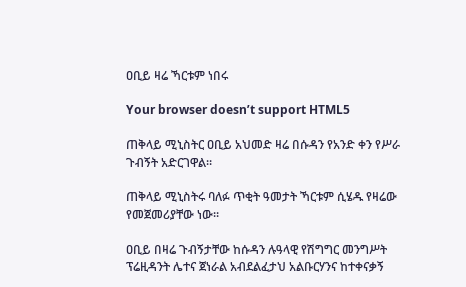ዐቢይ ዛሬ ኻርቱም ነበሩ

Your browser doesn’t support HTML5

ጠቅላይ ሚኒስትር ዐቢይ አህመድ ዛሬ በሱዳን የአንድ ቀን የሥራ ጉብኝት አድርገዋል።

ጠቅላይ ሚኒስትሩ ባለፉ ጥቂት ዓመታት ኻርቱም ሲሄዱ የዛሬው የመጀመሪያቸው ነው።

ዐቢይ በዛሬ ጉብኝታቸው ከሱዳን ሉዓላዊ የሽግግር መንግሥት ፕሬዚዳንት ሌተና ጀነራል አብደልፈታህ አልቡርሃንና ከተቀናቃኝ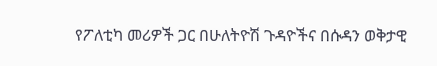የፖለቲካ መሪዎች ጋር በሁለትዮሽ ጉዳዮችና በሱዳን ወቅታዊ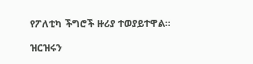የፖለቲካ ችግሮች ዙሪያ ተወያይተዋል።

ዝርዝሩን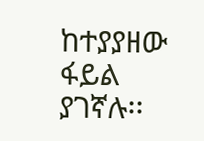ከተያያዘው ፋይል ያገኛሉ፡፡